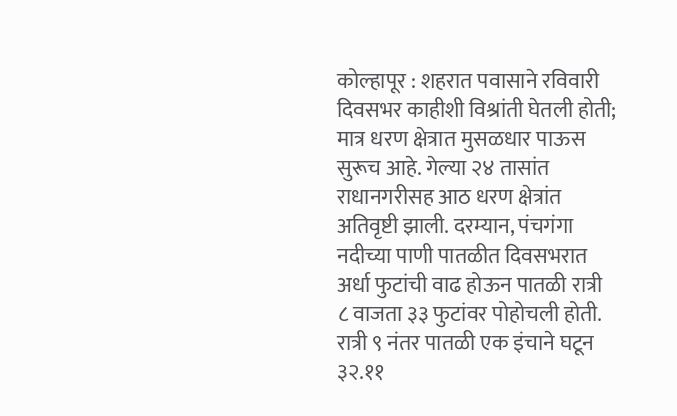कोल्हापूर : शहरात पवासाने रविवारी दिवसभर काहीशी विश्रांती घेतली होती; मात्र धरण क्षेत्रात मुसळधार पाऊस सुरूच आहे. गेल्या २४ तासांत राधानगरीसह आठ धरण क्षेत्रांत अतिवृष्टी झाली. दरम्यान, पंचगंगा नदीच्या पाणी पातळीत दिवसभरात अर्धा फुटांची वाढ होऊन पातळी रात्री ८ वाजता ३३ फुटांवर पोहोचली होती. रात्री ९ नंतर पातळी एक इंचाने घटून ३२.११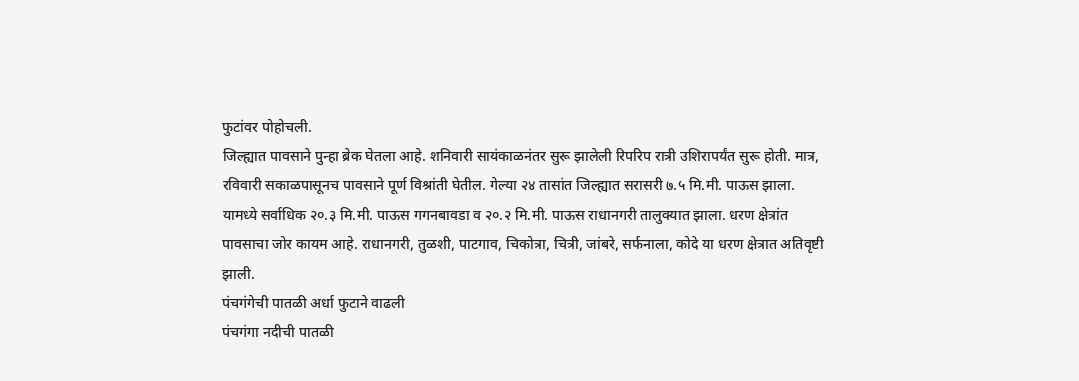फुटांवर पोहोचली.
जिल्ह्यात पावसाने पुन्हा ब्रेक घेतला आहे. शनिवारी सायंकाळनंतर सुरू झालेली रिपरिप रात्री उशिरापर्यंत सुरू होती. मात्र, रविवारी सकाळपासूनच पावसाने पूर्ण विश्रांती घेतील. गेल्या २४ तासांत जिल्ह्यात सरासरी ७.५ मि.मी. पाऊस झाला. यामध्ये सर्वाधिक २०.३ मि.मी. पाऊस गगनबावडा व २०.२ मि.मी. पाऊस राधानगरी तालुक्यात झाला. धरण क्षेत्रांत पावसाचा जोर कायम आहे. राधानगरी, तुळशी, पाटगाव, चिकोत्रा, चित्री, जांबरे, सर्फनाला, कोदे या धरण क्षेत्रात अतिवृष्टी झाली.
पंचगंगेची पातळी अर्धा फुटाने वाढली
पंचगंगा नदीची पातळी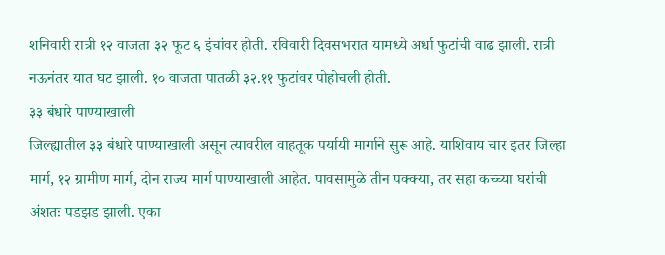शनिवारी रात्री १२ वाजता ३२ फूट ६ इंचांवर होती. रविवारी दिवसभरात यामध्ये अर्धा फुटांची वाढ झाली. रात्री नऊनंतर यात घट झाली. १० वाजता पातळी ३२.११ फुटांवर पोहोचली होती.
३३ बंधारे पाण्याखाली
जिल्ह्यातील ३३ बंधारे पाण्याखाली असून त्यावरील वाहतूक पर्यायी मार्गाने सुरू आहे. याशिवाय चार इतर जिल्हा मार्ग, १२ ग्रामीण मार्ग, दोन राज्य मार्ग पाण्याखाली आहेत. पावसामुळे तीन पक्क्या, तर सहा कच्च्या घरांची अंशतः पडझड झाली. एका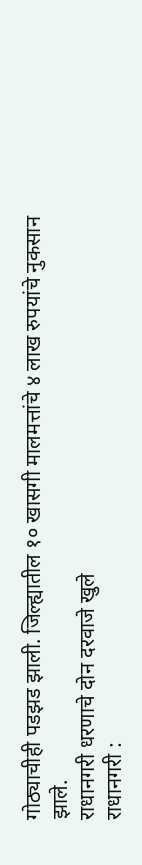गोठ्याचीही पडझड झाली. जिल्ह्यातील १० खासगी मालमत्तांचे ४ लाख रुपयांचे नुकसान झाले.
राधानगरी धरणाचे दोन दरवाजे खुले
राधानगरी :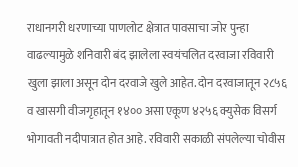राधानगरी धरणाच्या पाणलोट क्षेत्रात पावसाचा जोर पुन्हा वाढल्यामुळे शनिवारी बंद झालेला स्वयंचलित दरवाजा रविवारी खुला झाला असून दोन दरवाजे खुले आहेत. दोन दरवाजातून २८५६ व खासगी वीजगृहातून १४०० असा एकूण ४२५६ क्युसेक विसर्ग भोगावती नदीपात्रात होत आहे. रविवारी सकाळी संपलेल्या चोवीस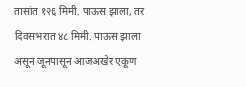तासांत १२६ मिमी. पाऊस झाला, तर दिवसभरात ४८ मिमी. पाऊस झाला असून जूनपासून आजअखेर एकूण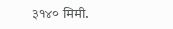३१४० मिमी.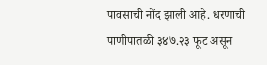पावसाची नोंद झाली आहे. धरणाची पाणीपातळी ३४७.२३ फूट असून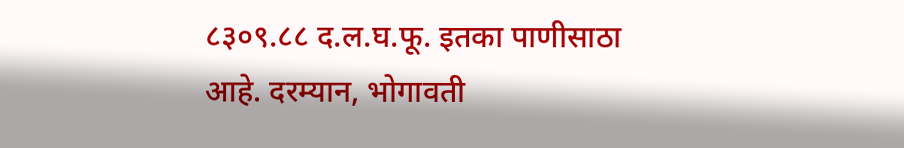८३०९.८८ द.ल.घ.फू. इतका पाणीसाठा आहे. दरम्यान, भोगावती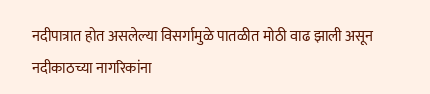नदीपात्रात होत असलेल्या विसर्गामुळे पातळीत मोठी वाढ झाली असून नदीकाठच्या नागरिकांना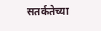सतर्कतेच्या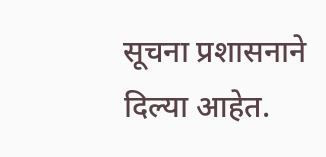सूचना प्रशासनाने दिल्या आहेत.